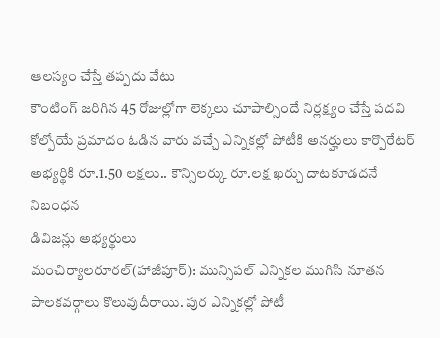ఆలస్యం చేస్తే తప్పదు వేటు
కౌంటింగ్ జరిగిన 45 రోజుల్లోగా లెక్కలు చూపాల్సిందే నిర్లక్ష్యం చేస్తే పదవి కోల్పోయే ప్రమాదం ఓడిన వారు వచ్చే ఎన్నికల్లో పోటీకి అనర్హులు కార్పొరేటర్ అభ్యర్థికి రూ.1.50 లక్షలు.. కౌన్సిలర్కు రూ.లక్ష ఖర్చు దాటకూడదనే నిబంధన
డివిజన్లు అభ్యర్థులు
మంచిర్యాలరూరల్(హాజీపూర్): మున్సిపల్ ఎన్నికల ముగిసి నూతన పాలకవర్గాలు కొలువుదీరాయి. పుర ఎన్నికల్లో పోటీ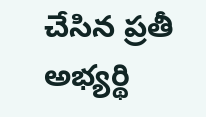చేసిన ప్రతీ అభ్యర్థి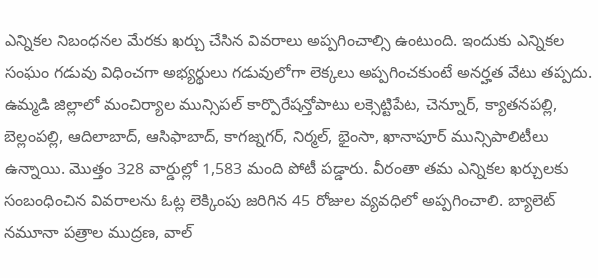ఎన్నికల నిబంధనల మేరకు ఖర్చు చేసిన వివరాలు అప్పగించాల్సి ఉంటుంది. ఇందుకు ఎన్నికల సంఘం గడువు విధించగా అభ్యర్థులు గడువులోగా లెక్కలు అప్పగించకుంటే అనర్హత వేటు తప్పదు. ఉమ్మడి జిల్లాలో మంచిర్యాల మున్సిపల్ కార్పొరేషన్తోపాటు లక్సెట్టిపేట, చెన్నూర్, క్యాతనపల్లి, బెల్లంపల్లి, ఆదిలాబాద్, ఆసిఫాబాద్, కాగజ్నగర్, నిర్మల్, భైంసా, ఖానాపూర్ మున్సిపాలిటీలు ఉన్నాయి. మొత్తం 328 వార్డుల్లో 1,583 మంది పోటీ పడ్డారు. వీరంతా తమ ఎన్నికల ఖర్చులకు సంబంధించిన వివరాలను ఓట్ల లెక్కింపు జరిగిన 45 రోజుల వ్యవధిలో అప్పగించాలి. బ్యాలెట్ నమూనా పత్రాల ముద్రణ, వాల్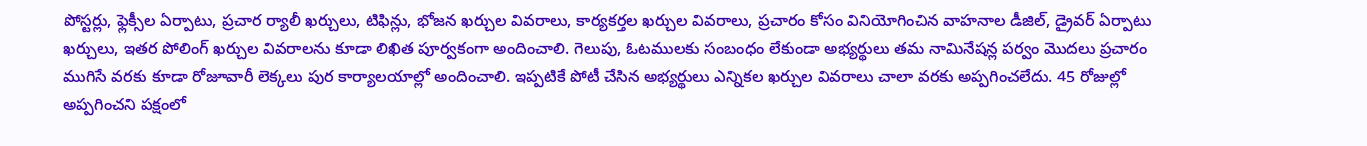పోస్టర్లు, ఫ్లెక్సీల ఏర్పాటు, ప్రచార ర్యాలీ ఖర్చులు, టిఫిన్లు, భోజన ఖర్చుల వివరాలు, కార్యకర్తల ఖర్చుల వివరాలు, ప్రచారం కోసం వినియోగించిన వాహనాల డీజిల్, డ్రైవర్ ఏర్పాటు ఖర్చులు, ఇతర పోలింగ్ ఖర్చుల వివరాలను కూడా లిఖిత పూర్వకంగా అందించాలి. గెలుపు, ఓటములకు సంబంధం లేకుండా అభ్యర్థులు తమ నామినేషన్ల పర్వం మొదలు ప్రచారం ముగిసే వరకు కూడా రోజూవారీ లెక్కలు పుర కార్యాలయాల్లో అందించాలి. ఇప్పటికే పోటీ చేసిన అభ్యర్థులు ఎన్నికల ఖర్చుల వివరాలు చాలా వరకు అప్పగించలేదు. 45 రోజుల్లో అప్పగించని పక్షంలో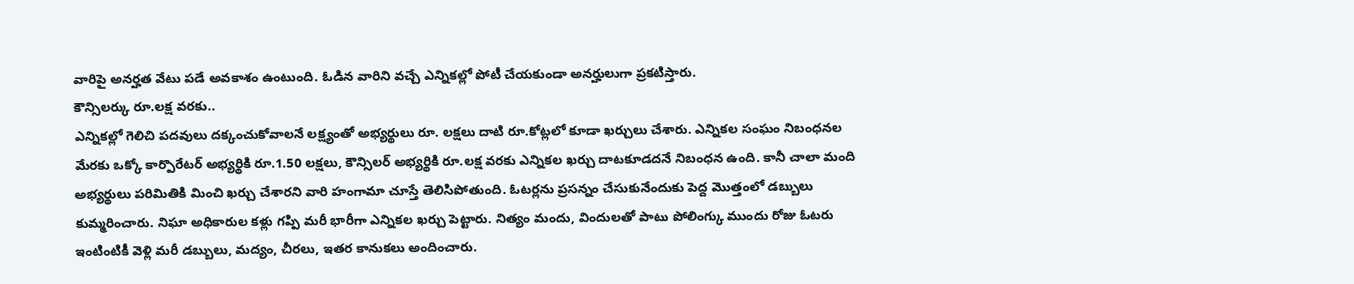వారిపై అనర్హత వేటు పడే అవకాశం ఉంటుంది. ఓడిన వారిని వచ్చే ఎన్నికల్లో పోటీ చేయకుండా అనర్హులుగా ప్రకటిస్తారు.
కౌన్సిలర్కు రూ.లక్ష వరకు..
ఎన్నికల్లో గెలిచి పదవులు దక్కంచుకోవాలనే లక్ష్యంతో అభ్యర్థులు రూ. లక్షలు దాటి రూ.కోట్లలో కూడా ఖర్చులు చేశారు. ఎన్నికల సంఘం నిబంధనల మేరకు ఒక్కో కార్పొరేటర్ అభ్యర్థికి రూ.1.50 లక్షలు, కౌన్సిలర్ అభ్యర్థికి రూ.లక్ష వరకు ఎన్నికల ఖర్చు దాటకూడదనే నిబంధన ఉంది. కానీ చాలా మంది అభ్యర్థులు పరిమితికి మించి ఖర్చు చేశారని వారి హంగామా చూస్తే తెలిసిపోతుంది. ఓటర్లను ప్రసన్నం చేసుకునేందుకు పెద్ద మొత్తంలో డబ్బులు కుమ్మరించారు. నిఘా అధికారుల కళ్లు గప్పి మరీ భారీగా ఎన్నికల ఖర్చు పెట్టారు. నిత్యం మందు, విందులతో పాటు పోలింగ్కు ముందు రోజు ఓటరు ఇంటింటికీ వెళ్లి మరీ డబ్బులు, మద్యం, చీరలు, ఇతర కానుకలు అందించారు.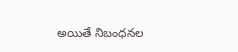అయితే నిబంధనల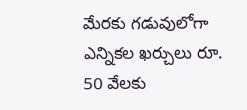మేరకు గడువులోగా ఎన్నికల ఖర్చులు రూ. 50 వేలకు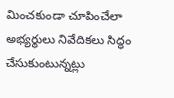మించకుండా చూపించేలా అభ్యర్థులు నివేదికలు సిద్ధం చేసుకుంటున్నట్లు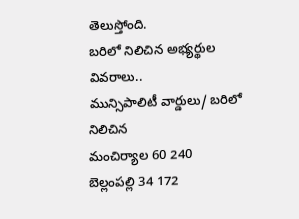తెలుస్తోంది.
బరిలో నిలిచిన అభ్యర్థుల వివరాలు..
మున్సిపాలిటీ వార్డులు/ బరిలో నిలిచిన
మంచిర్యాల 60 240
బెల్లంపల్లి 34 172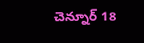చెన్నూర్ 18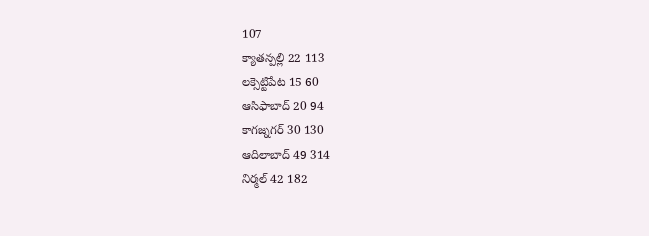107
క్యాతన్పల్లి 22 113
లక్సెట్టిపేట 15 60
ఆసిఫాబాద్ 20 94
కాగజ్నగర్ 30 130
ఆదిలాబాద్ 49 314
నిర్మల్ 42 182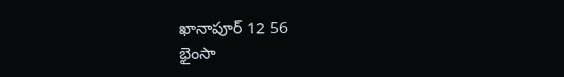ఖానాపూర్ 12 56
భైంసా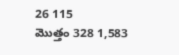26 115
మొత్తం 328 1,583